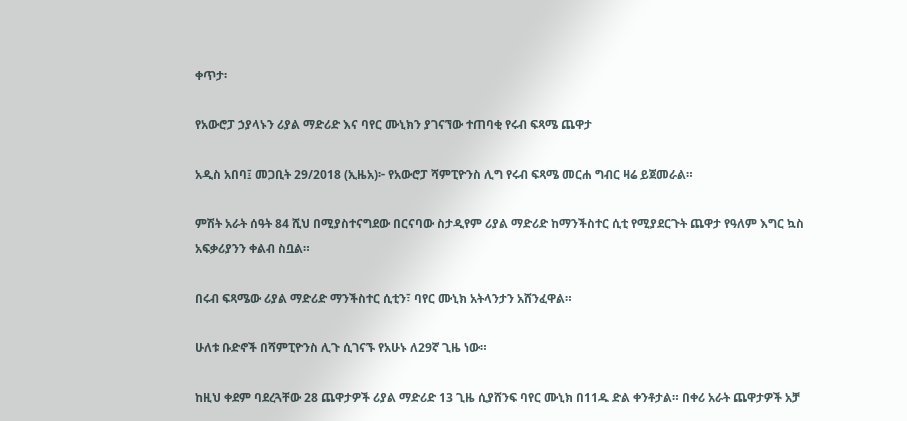ቀጥታ፡

የአውሮፓ ኃያላኑን ሪያል ማድሪድ እና ባየር ሙኒክን ያገናኘው ተጠባቂ የሩብ ፍጻሜ ጨዋታ

አዲስ አበባ፤ መጋቢት 29/2018 (ኢዜአ)፦ የአውሮፓ ሻምፒዮንስ ሊግ የሩብ ፍጻሜ መርሐ ግብር ዛሬ ይጀመራል።

ምሽት አራት ሰዓት 84 ሺህ በሚያስተናግደው በርናባው ስታዲየም ሪያል ማድሪድ ከማንችስተር ሲቲ የሚያደርጉት ጨዋታ የዓለም እግር ኳስ አፍቃሪያንን ቀልብ ስቧል።

በሩብ ፍጻሜው ሪያል ማድሪድ ማንችስተር ሲቲን፣ ባየር ሙኒክ አትላንታን አሸንፈዋል።

ሁለቱ ቡድኖች በሻምፒዮንስ ሊጉ ሲገናኙ የአሁኑ ለ29ኛ ጊዜ ነው።

ከዚህ ቀደም ባደረጓቸው 28 ጨዋታዎች ሪያል ማድሪድ 13 ጊዜ ሲያሸንፍ ባየር ሙኒክ በ11ዱ ድል ቀንቶታል። በቀሪ አራት ጨዋታዎች አቻ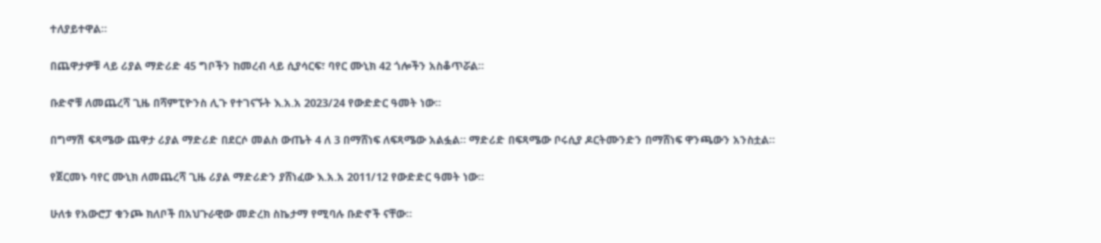ተለያይተዋል።

በጨዋታዎቹ ላይ ሪያል ማድሪድ 45 ግቦችን ከመረብ ላይ ሲያሳርፍ፣ ባየር ሙኒክ 42 ጎሎችን አስቆጥሯል።

ቡድኖቹ ለመጨረሻ ጊዜ በሻምፒዮንስ ሊጉ የተገናኙት እ.አ.አ 2023/24 የውድድር ዓመት ነው።

በግማሽ ፍጻሜው ጨዋታ ሪያል ማድሪድ በደርሶ መልስ ውጤት 4 ለ 3 በማሸነፍ ለፍጻሜው አልፏል። ማድሪድ በፍጻሜው ቦሩሲያ ዶርትሙንድን በማሸነፍ ዋንጫውን አንስቷል።

የጀርመኑ ባየር ሙኒክ ለመጨረሻ ጊዜ ሪያል ማድሪድን ያሸነፈው እ.አ.አ 2011/12 የውድድር ዓመት ነው።

ሁለቱ የአውሮፓ ቁንጮ ክለቦች በአህጉራዊው መድረክ ስኬታማ የሚባሉ ቡድኖች ናቸው።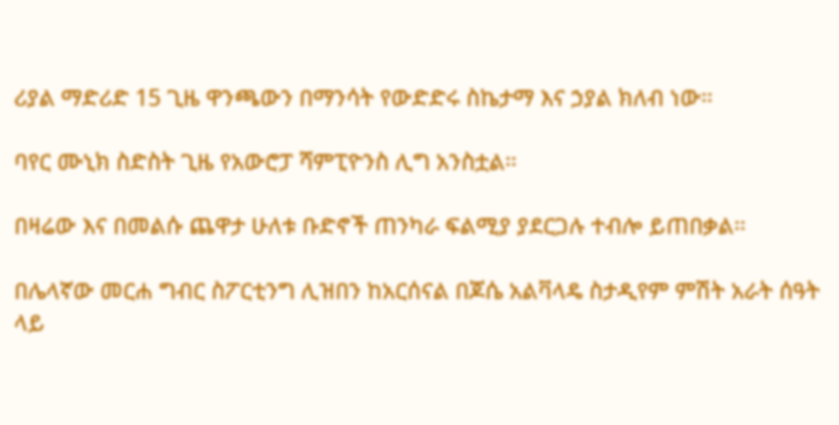ሪያል ማድሪድ 15 ጊዜ ዋንጫውን በማንሳት የውድድሩ ስኬታማ እና ኃያል ክለብ ነው።

ባየር ሙኒክ ስድስት ጊዜ የአውሮፓ ሻምፒዮንስ ሊግ አንስቷል።

በዛሬው እና በመልሱ ጨዋታ ሁለቱ ቡድኖች ጠንካራ ፍልሚያ ያደርጋሉ ተብሎ ይጠበቃል።

በሌላኛው መርሐ ግብር ስፖርቲንግ ሊዝበን ከአርሰናል በጆሴ አልቫላዴ ስታዲየም ምሽት አራት ሰዓት ላይ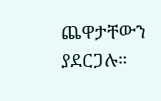ጨዋታቸውን ያደርጋሉ።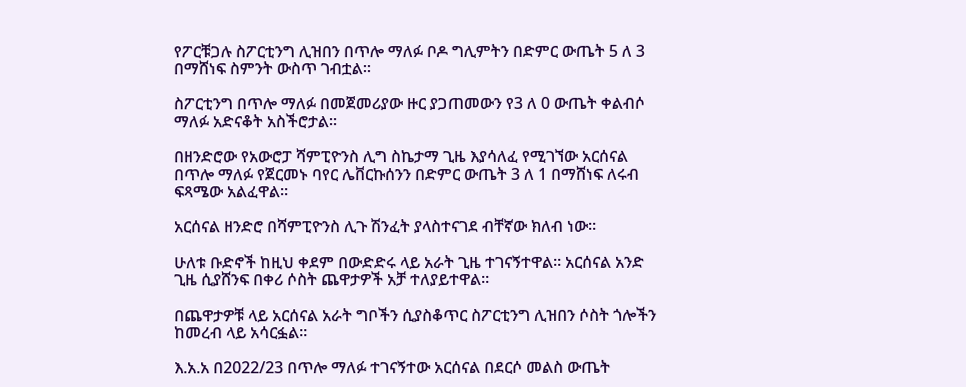የፖርቹጋሉ ስፖርቲንግ ሊዝበን በጥሎ ማለፉ ቦዶ ግሊምትን በድምር ውጤት 5 ለ 3 በማሸነፍ ስምንት ውስጥ ገብቷል።

ስፖርቲንግ በጥሎ ማለፉ በመጀመሪያው ዙር ያጋጠመውን የ3 ለ 0 ውጤት ቀልብሶ ማለፉ አድናቆት አስችሮታል።

በዘንድሮው የአውሮፓ ሻምፒዮንስ ሊግ ስኬታማ ጊዜ እያሳለፈ የሚገኘው አርሰናል በጥሎ ማለፉ የጀርመኑ ባየር ሌቨርኩሰንን በድምር ውጤት 3 ለ 1 በማሸነፍ ለሩብ ፍጻሜው አልፈዋል።

አርሰናል ዘንድሮ በሻምፒዮንስ ሊጉ ሽንፈት ያላስተናገደ ብቸኛው ክለብ ነው።

ሁለቱ ቡድኖች ከዚህ ቀደም በውድድሩ ላይ አራት ጊዜ ተገናኝተዋል። አርሰናል አንድ ጊዜ ሲያሸንፍ በቀሪ ሶስት ጨዋታዎች አቻ ተለያይተዋል።

በጨዋታዎቹ ላይ አርሰናል አራት ግቦችን ሲያስቆጥር ስፖርቲንግ ሊዝበን ሶስት ጎሎችን ከመረብ ላይ አሳርፏል።

እ.አ.አ በ2022/23 በጥሎ ማለፉ ተገናኝተው አርሰናል በደርሶ መልስ ውጤት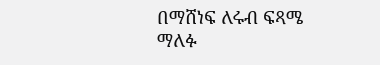በማሸነፍ ለሩብ ፍጻሜ ማለፉ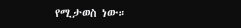የሚታወስ ነው።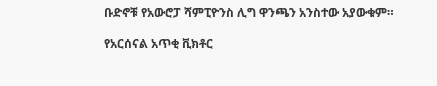ቡድኖቹ የአውሮፓ ሻምፒዮንስ ሊግ ዋንጫን አንስተው አያውቁም።

የአርሰናል አጥቂ ቪክቶር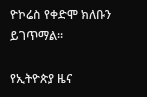ዮኮሬስ የቀድሞ ክለቡን ይገጥማል።

የኢትዮጵያ ዜና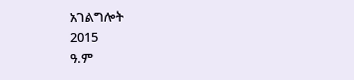አገልግሎት
2015
ዓ.ም